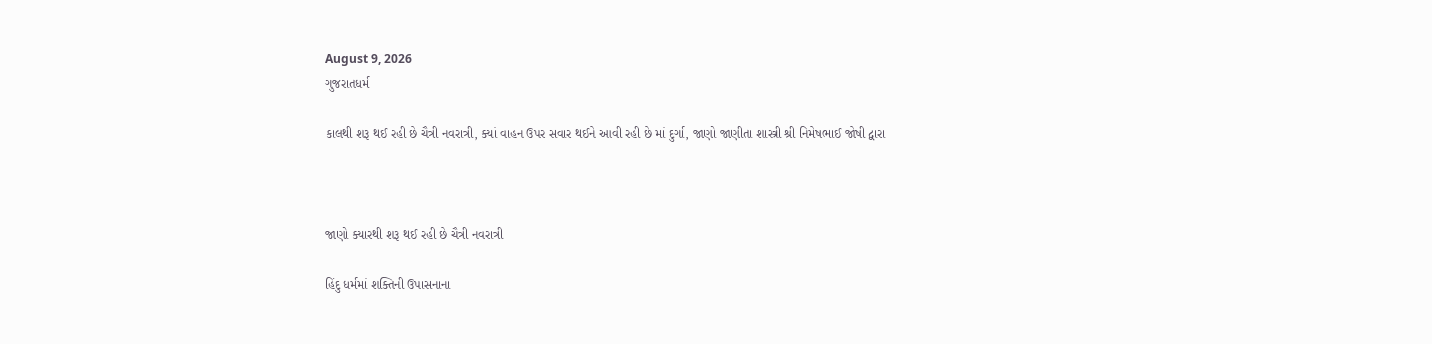August 9, 2026
ગુજરાતધર્મ

કાલથી શરૂ થઈ રહી છે ચૈત્રી નવરાત્રી, ક્યાં વાહન ઉપર સવાર થઈને આવી રહી છે માં દુર્ગા, જાણો જાણીતા શાસ્ત્રી શ્રી નિમેષભાઈ જોષી દ્વારા



જાણો ક્યારથી શરૂ થઈ રહી છે ચૈત્રી નવરાત્રી

હિંદુ ધર્મમાં શક્તિની ઉપાસનાના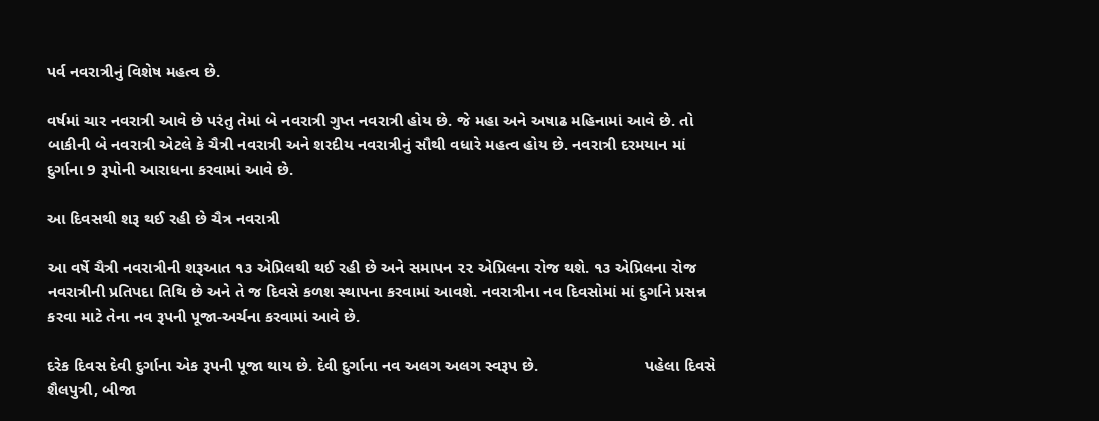પર્વ નવરાત્રીનું વિશેષ મહત્વ છે.

વર્ષમાં ચાર નવરાત્રી આવે છે પરંતુ તેમાં બે નવરાત્રી ગુપ્ત નવરાત્રી હોય છે. જે મહા અને અષાઢ મહિનામાં આવે છે. તો બાકીની બે નવરાત્રી એટલે કે ચૈત્રી નવરાત્રી અને શરદીય નવરાત્રીનું સૌથી વધારે મહત્વ હોય છે. નવરાત્રી દરમયાન માં દુર્ગાના 9 રૂપોની આરાધના કરવામાં આવે છે.

આ દિવસથી શરૂ થઈ રહી છે ચૈત્ર નવરાત્રી

આ વર્ષે ચૈત્રી નવરાત્રીની શરૂઆત ૧૩ એપ્રિલથી થઈ રહી છે અને સમાપન ૨૨ એપ્રિલના રોજ થશે. ૧૩ એપ્રિલના રોજ નવરાત્રીની પ્રતિપદા તિથિ છે અને તે જ દિવસે કળશ સ્થાપના કરવામાં આવશે. નવરાત્રીના નવ દિવસોમાં માં દુર્ગાને પ્રસન્ન કરવા માટે તેના નવ રૂપની પૂજા-અર્ચના કરવામાં આવે છે.

દરેક દિવસ દેવી દુર્ગાના એક રૂપની પૂજા થાય છે. દેવી દુર્ગાના નવ અલગ અલગ સ્વરૂપ છે.                        પહેલા દિવસે શૈલપુત્રી, બીજા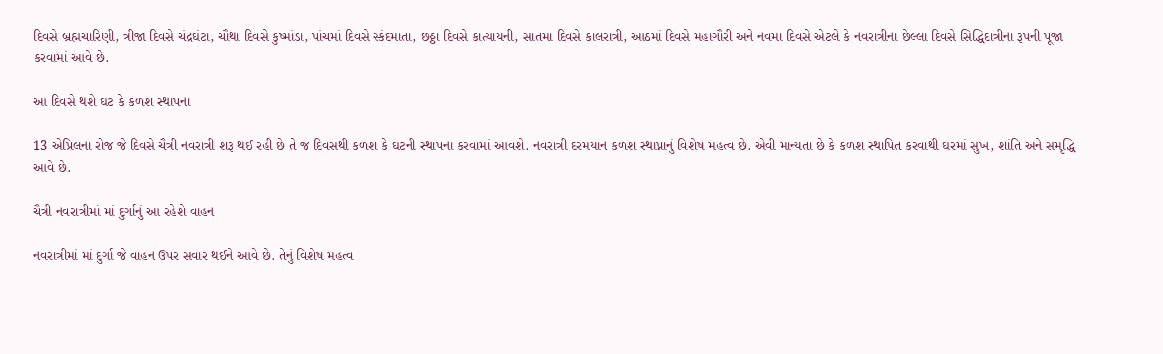દિવસે બ્રહ્મચારિણી, ત્રીજા દિવસે ચંદ્રઘંટા, ચૌથા દિવસે કુષ્માંડા, પાંચમાં દિવસે સ્કંદમાતા, છઠ્ઠા દિવસે કાત્યાયની, સાતમા દિવસે કાલરાત્રી, આઠમાં દિવસે મહાગૌરી અને નવમા દિવસે એટલે કે નવરાત્રીના છેલ્લા દિવસે સિદ્ધિદાત્રીના રૂપની પૂજા કરવામાં આવે છે.

આ દિવસે થશે ઘટ કે કળશ સ્થાપના

13 એપ્રિલના રોજ જે દિવસે ચૈત્રી નવરાત્રી શરૂ થઈ રહી છે તે જ દિવસથી કળશ કે ઘટની સ્થાપના કરવામાં આવશે. નવરાત્રી દરમયાન કળશ સ્થાપ્નાનું વિશેષ મહત્વ છે. એવી માન્યતા છે કે કળશ સ્થાપિત કરવાથી ઘરમાં સુખ, શાંતિ અને સમૃદ્ધિ આવે છે.

ચૈત્રી નવરાત્રીમાં માં દુર્ગાનું આ રહેશે વાહન

નવરાત્રીમાં માં દુર્ગા જે વાહન ઉપર સવાર થઈને આવે છે. તેનું વિશેષ મહત્વ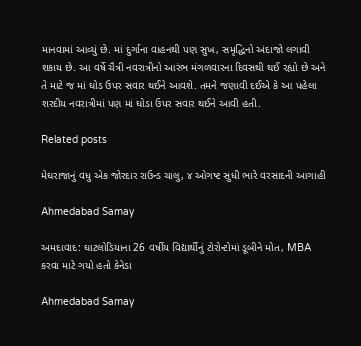માનવામાં આવ્યું છે. માં દુર્ગાના વાહનથી પણ સુખ, સમૃદ્ધિનો અંદાજો લગાવી શકાય છે. આ વર્ષે ચૈત્રી નવરાત્રીનો આરંભ મંગળવારના દિવસથી થઈ રહ્યો છે અને તે માટે જ માં ઘોડ ઉપર સવાર થઈને આવશે. તમને જણાવી દઈએ કે આ પહેલા શરદીય નવરાત્રીમાં પણ માં ઘોડા ઉપર સવાર થઈને આવી હતી.

Related posts

મેઘરાજાનું વધુ એક જોરદાર રાઉન્ડ ચાલુ, ૪ ઓગષ્ટ સુધી ભારે વરસાદની આગાહી

Ahmedabad Samay

અમદાવાદ: ઘાટલોડિયાના 26 વર્ષીય વિદ્યાર્થીનું ટોરોન્ટોમાં ડૂબીને મોત, MBA કરવા માટે ગયો હતો કેનેડા

Ahmedabad Samay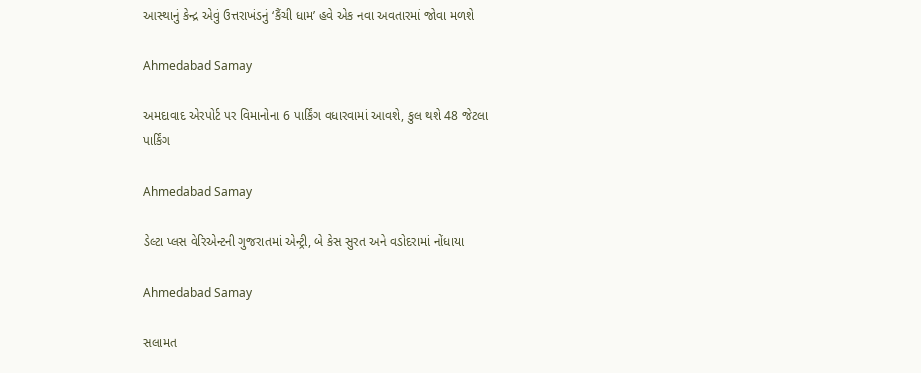આસ્થાનું કેન્દ્ર એવું ઉત્તરાખંડનું ‘કૈંચી ધામ’ હવે એક નવા અવતારમાં જોવા મળશે

Ahmedabad Samay

અમદાવાદ એરપોર્ટ પર વિમાનોના 6 પાર્કિંગ વધારવામાં આવશે, કુલ થશે 48 જેટલા પાર્કિંગ

Ahmedabad Samay

ડેલ્ટા પ્લસ વેરિએન્ટની ગુજરાતમાં એન્ટ્રી, બે કેસ સુરત અને વડોદરામાં નોંધાયા

Ahmedabad Samay

સલામત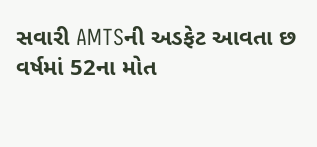સવારી AMTSની અડફેટ આવતા છ વર્ષમાં 52ના મોત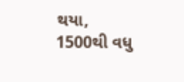થયા, 1500થી વધુ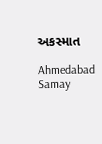અકસ્માત

Ahmedabad Samay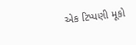એક ટિપ્પણી મૂકો